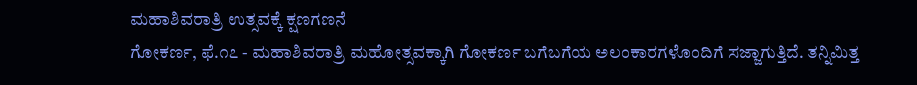ಮಹಾಶಿವರಾತ್ರಿ ಉತ್ಸವಕ್ಕೆ ಕ್ಷಣಗಣನೆ
ಗೋಕರ್ಣ, ಫೆ.೧೭ - ಮಹಾಶಿವರಾತ್ರಿ ಮಹೋತ್ಸವಕ್ಕಾಗಿ ಗೋಕರ್ಣ ಬಗೆಬಗೆಯ ಅಲಂಕಾರಗಳೊಂದಿಗೆ ಸಜ್ಜಾಗುತ್ತಿದೆ. ತನ್ನಿಮಿತ್ತ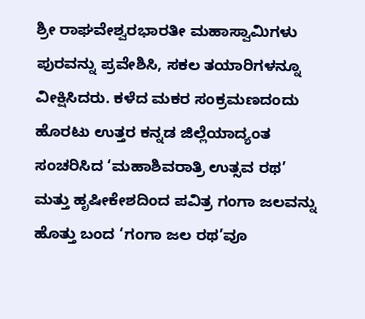ಶ್ರೀ ರಾಘವೇಶ್ವರಭಾರತೀ ಮಹಾಸ್ವಾಮಿಗಳು ಪುರವನ್ನು ಪ್ರವೇಶಿಸಿ, ಸಕಲ ತಯಾರಿಗಳನ್ನೂ ವೀಕ್ಷಿಸಿದರು. ಕಳೆದ ಮಕರ ಸಂಕ್ರಮಣದಂದು ಹೊರಟು ಉತ್ತರ ಕನ್ನಡ ಜಿಲ್ಲೆಯಾದ್ಯಂತ ಸಂಚರಿಸಿದ ‘ಮಹಾಶಿವರಾತ್ರಿ ಉತ್ಸವ ರಥ’ ಮತ್ತು ಹೃಷೀಕೇಶದಿಂದ ಪವಿತ್ರ ಗಂಗಾ ಜಲವನ್ನು ಹೊತ್ತು ಬಂದ ‘ಗಂಗಾ ಜಲ ರಥ’ವೂ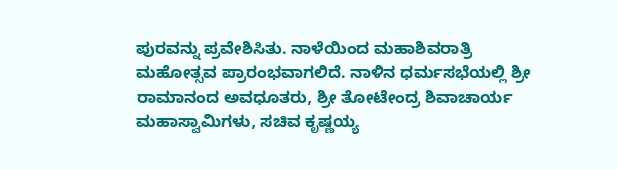ಪುರವನ್ನು ಪ್ರವೇಶಿಸಿತು. ನಾಳೆಯಿಂದ ಮಹಾಶಿವರಾತ್ರಿ ಮಹೋತ್ಸವ ಪ್ರಾರಂಭವಾಗಲಿದೆ. ನಾಳಿನ ಧರ್ಮಸಭೆಯಲ್ಲಿ ಶ್ರೀ ರಾಮಾನಂದ ಅವಧೂತರು, ಶ್ರೀ ತೋಟೇಂದ್ರ ಶಿವಾಚಾರ್ಯ ಮಹಾಸ್ವಾಮಿಗಳು, ಸಚಿವ ಕೃಷ್ಣಯ್ಯ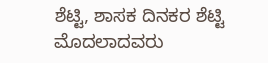ಶೆಟ್ಟಿ, ಶಾಸಕ ದಿನಕರ ಶೆಟ್ಟಿ ಮೊದಲಾದವರು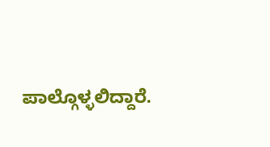ಪಾಲ್ಗೊಳ್ಳಲಿದ್ದಾರೆ.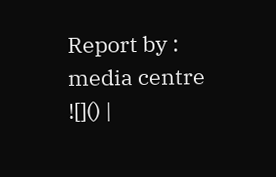Report by : media centre
![]() |